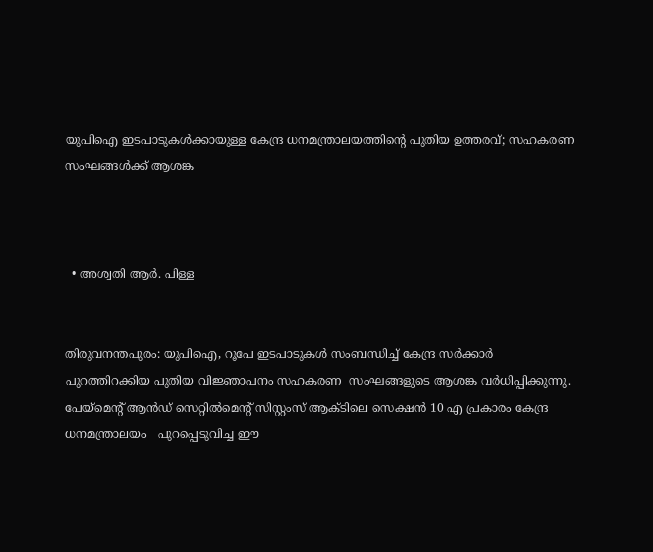യുപിഐ ഇടപാടുകൾക്കായുള്ള കേന്ദ്ര ധനമന്ത്രാലയത്തിൻ്റെ പുതിയ ഉത്തരവ്; സഹകരണ സംഘങ്ങൾക്ക് ആശങ്ക



  • അശ്വതി ആര്‍. പിള്ള


തിരുവനന്തപുരം: യുപിഐ, റൂപേ ഇടപാടുകൾ സംബന്ധിച്ച് കേന്ദ്ര സർക്കാർ പുറത്തിറക്കിയ പുതിയ വിജ്ഞാപനം സഹകരണ  സംഘങ്ങളുടെ ആശങ്ക വർധിപ്പിക്കുന്നു.  പേയ്‌മെൻ്റ് ആൻഡ് സെറ്റിൽമെൻ്റ് സിസ്റ്റംസ് ആക്ടിലെ സെക്ഷൻ 10 എ പ്രകാരം കേന്ദ്ര ധനമന്ത്രാലയം   പുറപ്പെടുവിച്ച ഈ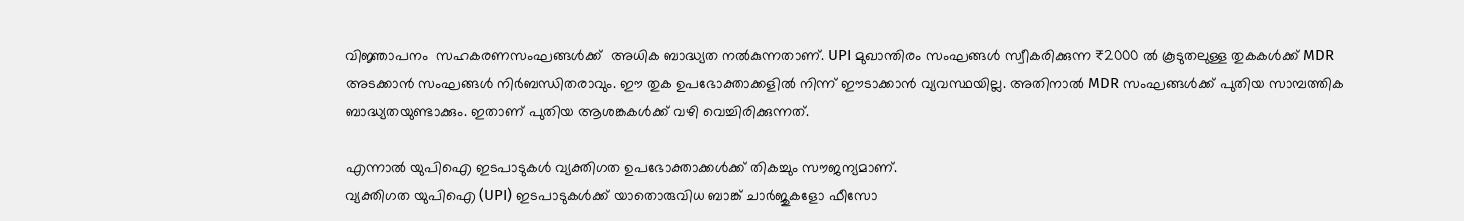വിജ്ഞാപനം  സഹകരണസംഘങ്ങൾക്ക്  അധിക ബാദ്ധ്യത നൽകുന്നതാണ്. UPI മുഖാന്തിരം സംഘങ്ങൾ സ്വീകരിക്കുന്ന ₹2000 ൽ കൂടുതലുള്ള തുകകൾക്ക് MDR അടക്കാൻ സംഘങ്ങൾ നിർബന്ധിതരാവും. ഈ തുക ഉപഭോക്താക്കളിൽ നിന്ന് ഈടാക്കാൻ വ്യവസ്ഥയില്ല. അതിനാൽ MDR സംഘങ്ങൾക്ക് പുതിയ സാമ്പത്തിക ബാദ്ധ്യതയുണ്ടാക്കും. ഇതാണ് പുതിയ ആശങ്കകൾക്ക് വഴി വെച്ചിരിക്കുന്നത്.

എന്നാൽ യുപിഐ ഇടപാടുകൾ വ്യക്തിഗത ഉപഭോക്താക്കൾക്ക് തികച്ചും സൗജന്യമാണ്.
വ്യക്തിഗത യുപിഐ (UPI) ഇടപാടുകൾക്ക് യാതൊരുവിധ ബാങ്ക് ചാർജുകളോ ഫീസോ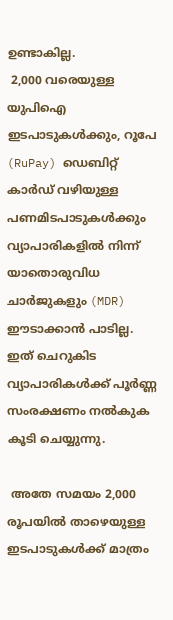ഉണ്ടാകില്ല.
 2,000 വരെയുള്ള യുപിഐ ഇടപാടുകൾക്കും, റൂപേ (RuPay) ഡെബിറ്റ് കാർഡ് വഴിയുള്ള പണമിടപാടുകൾക്കും വ്യാപാരികളിൽ നിന്ന് യാതൊരുവിധ ചാർജുകളും (MDR) ഈടാക്കാൻ പാടില്ല. ഇത് ചെറുകിട വ്യാപാരികൾക്ക് പൂർണ്ണ സംരക്ഷണം നൽകുക കൂടി ചെയ്യുന്നു.

 അതേ സമയം 2,000 രൂപയിൽ താഴെയുള്ള ഇടപാടുകൾക്ക് മാത്രം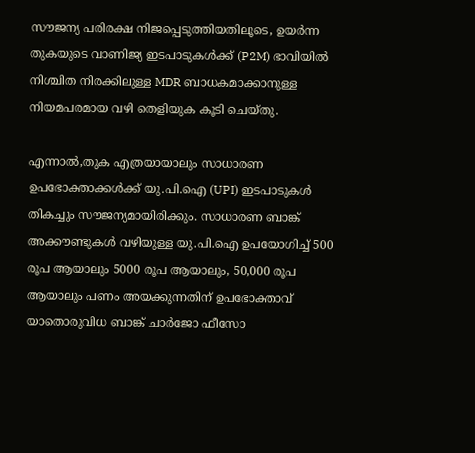സൗജന്യ പരിരക്ഷ നിജപ്പെടുത്തിയതിലൂടെ, ഉയർന്ന തുകയുടെ വാണിജ്യ ഇടപാടുകൾക്ക് (P2M) ഭാവിയിൽ നിശ്ചിത നിരക്കിലുള്ള MDR ബാധകമാക്കാനുള്ള നിയമപരമായ വഴി തെളിയുക കൂടി ചെയ്തു.

എന്നാൽ,തുക എത്രയായാലും സാധാരണ ഉപഭോക്താക്കൾക്ക് യു.പി.ഐ (UPI) ഇടപാടുകൾ തികച്ചും സൗജന്യമായിരിക്കും. സാധാരണ ബാങ്ക് അക്കൗണ്ടുകൾ വഴിയുള്ള യു.പി.ഐ ഉപയോഗിച്ച് 500 രൂപ ആയാലും 5000 രൂപ ആയാലും, 50,000 രൂപ ആയാലും പണം അയക്കുന്നതിന് ഉപഭോക്താവ് യാതൊരുവിധ ബാങ്ക് ചാർജോ ഫീസോ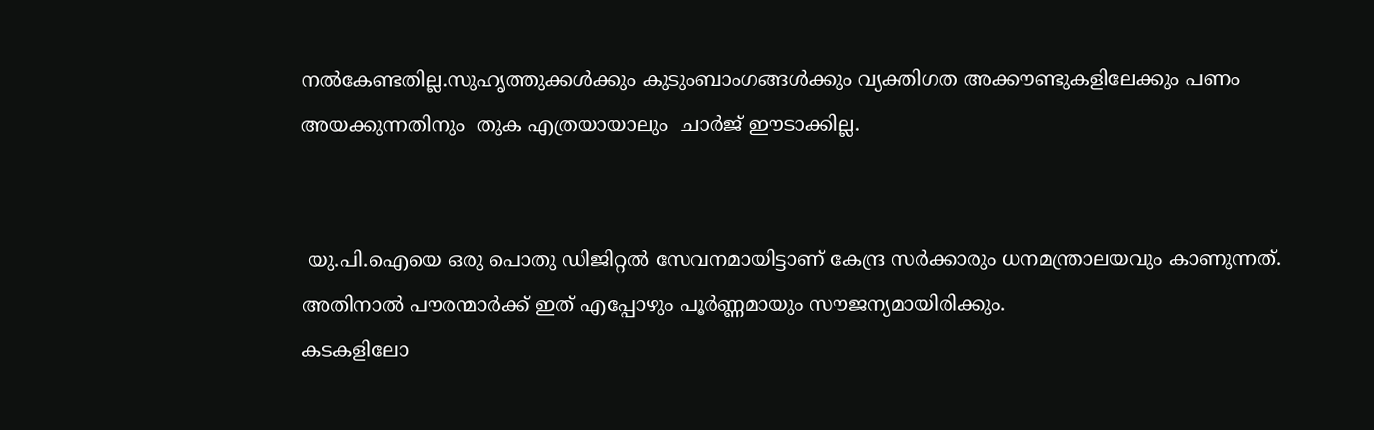നൽകേണ്ടതില്ല.സുഹൃത്തുക്കൾക്കും കുടുംബാംഗങ്ങൾക്കും വ്യക്തിഗത അക്കൗണ്ടുകളിലേക്കും പണം അയക്കുന്നതിനും  തുക എത്രയായാലും  ചാർജ് ഈടാക്കില്ല.


 യു.പി.ഐയെ ഒരു പൊതു ഡിജിറ്റൽ സേവനമായിട്ടാണ് കേന്ദ്ര സർക്കാരും ധനമന്ത്രാലയവും കാണുന്നത്. അതിനാൽ പൗരന്മാർക്ക് ഇത് എപ്പോഴും പൂർണ്ണമായും സൗജന്യമായിരിക്കും.
കടകളിലോ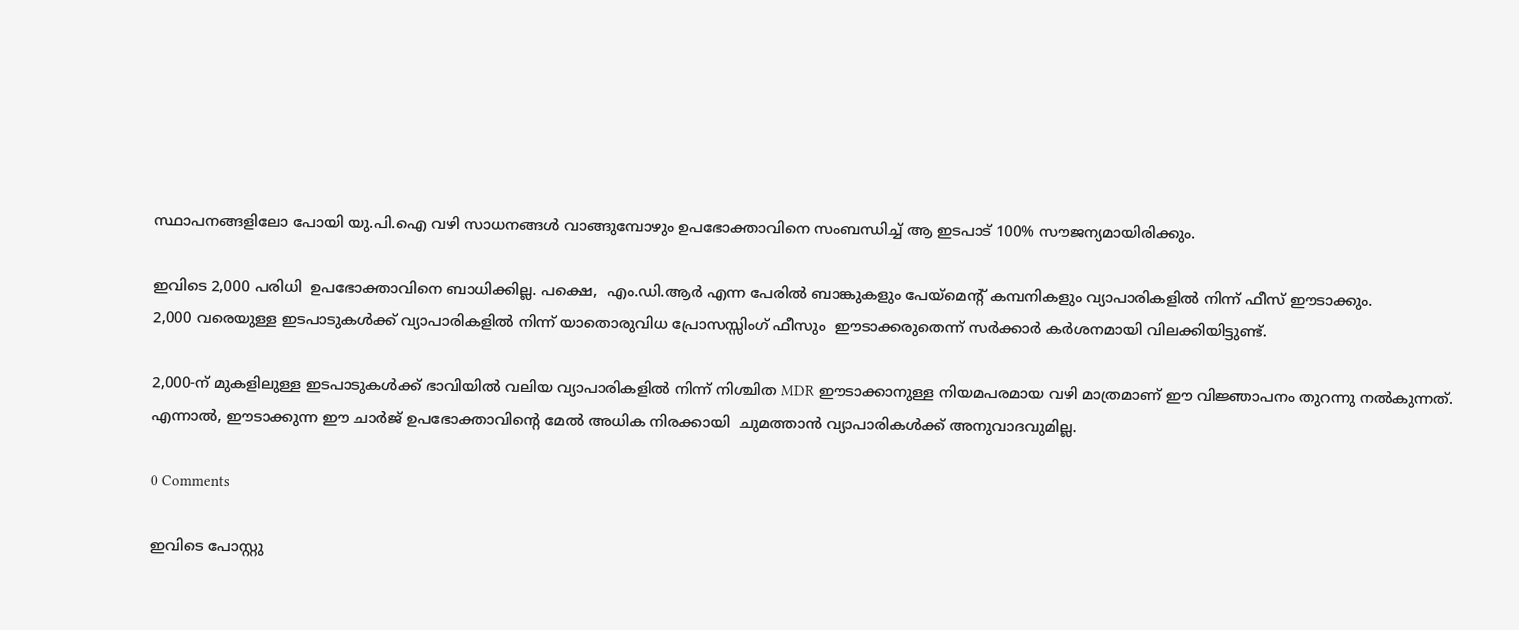സ്ഥാപനങ്ങളിലോ പോയി യു.പി.ഐ വഴി സാധനങ്ങൾ വാങ്ങുമ്പോഴും ഉപഭോക്താവിനെ സംബന്ധിച്ച് ആ ഇടപാട് 100% സൗജന്യമായിരിക്കും.

ഇവിടെ 2,000 പരിധി  ഉപഭോക്താവിനെ ബാധിക്കില്ല. പക്ഷെ,  എം.ഡി.ആർ എന്ന പേരിൽ ബാങ്കുകളും പേയ്‌മെന്റ് കമ്പനികളും വ്യാപാരികളിൽ നിന്ന് ഫീസ് ഈടാക്കും.
2,000 വരെയുള്ള ഇടപാടുകൾക്ക് വ്യാപാരികളിൽ നിന്ന് യാതൊരുവിധ പ്രോസസ്സിംഗ് ഫീസും  ഈടാക്കരുതെന്ന് സർക്കാർ കർശനമായി വിലക്കിയിട്ടുണ്ട്.

2,000-ന് മുകളിലുള്ള ഇടപാടുകൾക്ക് ഭാവിയിൽ വലിയ വ്യാപാരികളിൽ നിന്ന് നിശ്ചിത MDR ഈടാക്കാനുള്ള നിയമപരമായ വഴി മാത്രമാണ് ഈ വിജ്ഞാപനം തുറന്നു നൽകുന്നത്.
എന്നാൽ, ഈടാക്കുന്ന ഈ ചാർജ് ഉപഭോക്താവിന്റെ മേൽ അധിക നിരക്കായി  ചുമത്താൻ വ്യാപാരികൾക്ക് അനുവാദവുമില്ല.

0 Comments

ഇവിടെ പോസ്റ്റു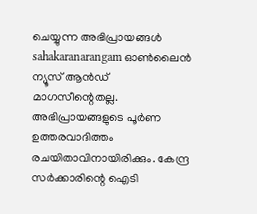ചെയ്യുന്ന അഭിപ്രായങ്ങൾ sahakaranarangam ഓൺലൈൻ ന്യൂസ് ആൻഡ് മാഗസീന്റെതല്ല. അഭിപ്രായങ്ങളുടെ പൂർണ ഉത്തരവാദിത്തം രചയിതാവിനായിരിക്കും. കേന്ദ്ര സർക്കാരിന്റെ ഐടി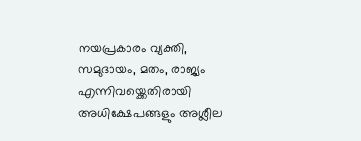നയപ്രകാരം വ്യക്തി, സമുദായം, മതം, രാജ്യം എന്നിവയ്ക്കെതിരായി അധിക്ഷേപങ്ങളും അശ്ലീല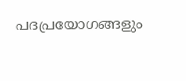പദപ്രയോഗങ്ങളും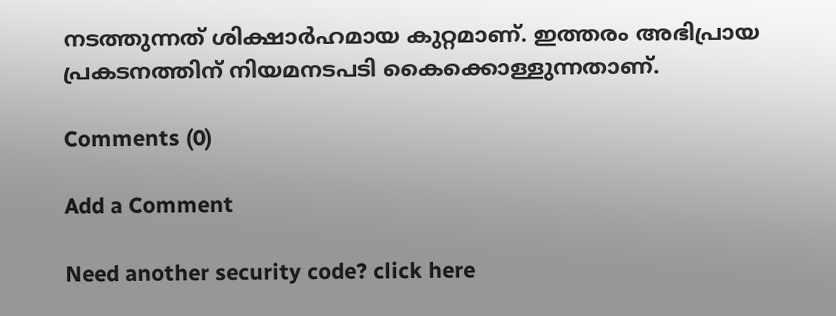നടത്തുന്നത് ശിക്ഷാർഹമായ കുറ്റമാണ്. ഇത്തരം അഭിപ്രായ പ്രകടനത്തിന് നിയമനടപടി കൈക്കൊള്ളുന്നതാണ്.

Comments (0)

Add a Comment

Need another security code? click here